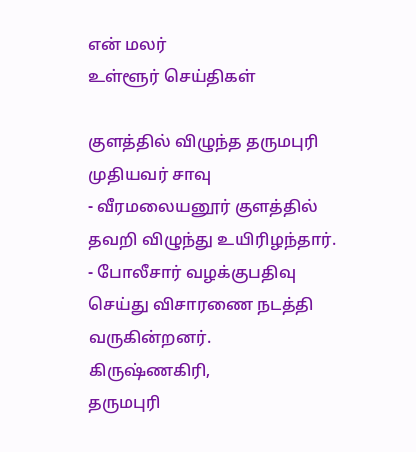என் மலர்
உள்ளூர் செய்திகள்

குளத்தில் விழுந்த தருமபுரி முதியவர் சாவு
- வீரமலையனூர் குளத்தில் தவறி விழுந்து உயிரிழந்தார்.
- போலீசார் வழக்குபதிவு செய்து விசாரணை நடத்தி வருகின்றனர்.
கிருஷ்ணகிரி,
தருமபுரி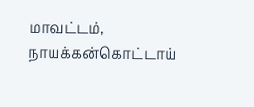மாவட்டம், நாயக்கன்கொட்டாய்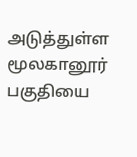அடுத்துள்ள மூலகானூர் பகுதியை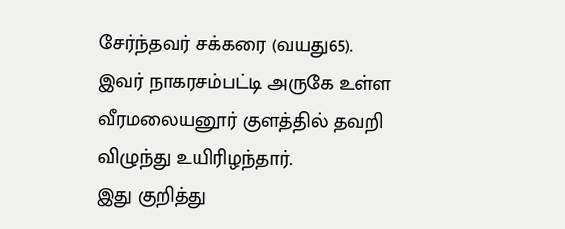சேர்ந்தவர் சக்கரை (வயது65).
இவர் நாகரசம்பட்டி அருகே உள்ள வீரமலையனூர் குளத்தில் தவறி விழுந்து உயிரிழந்தார்.
இது குறித்து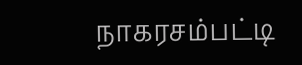நாகரசம்பட்டி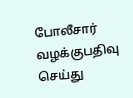போலீசார் வழக்குபதிவு செய்து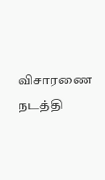விசாரணை நடத்தி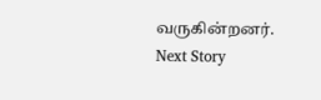வருகின்றனர்.
Next Story